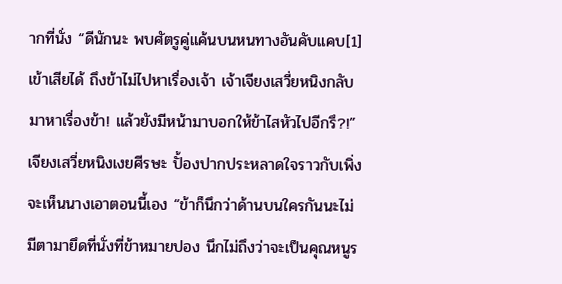ากที่นั่ง “ดีนักนะ พบศัตรูคู่แค้นบนหนทางอันคับแคบ[1]เข้าเสียได้ ถึงข้าไม่ไปหาเรื่องเจ้า เจ้าเจียงเสวี่ยหนิงกลับมาหาเรื่องข้า! แล้วยังมีหน้ามาบอกให้ข้าไสหัวไปอีกรึ?!”
เจียงเสวี่ยหนิงเงยศีรษะ ปั้องปากประหลาดใจราวกับเพิ่งจะเห็นนางเอาตอนนี้เอง “ข้าก็นึกว่าด้านบนใครกันนะไม่มีตามายึดที่นั่งที่ข้าหมายปอง นึกไม่ถึงว่าจะเป็นคุณหนูร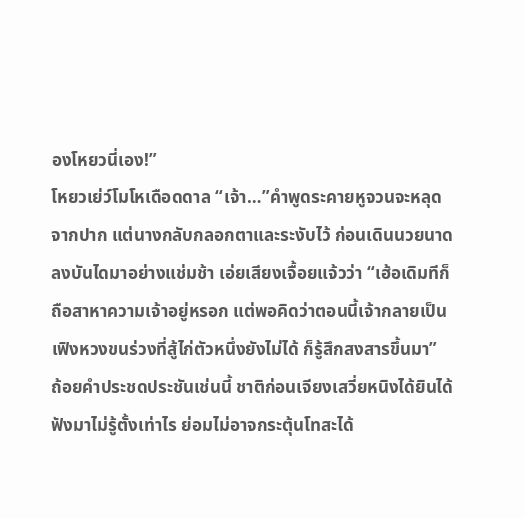องโหยวนี่เอง!”
โหยวเย่ว์โมโหเดือดดาล “เจ้า…”คำพูดระคายหูจวนจะหลุดจากปาก แต่นางกลับกลอกตาและระงับไว้ ก่อนเดินนวยนาดลงบันไดมาอย่างแช่มช้า เอ่ยเสียงเจื้อยแจ้วว่า “เฮ้อเดิมทีก็ถือสาหาความเจ้าอยู่หรอก แต่พอคิดว่าตอนนี้เจ้ากลายเป็นเฟิงหวงขนร่วงที่สู้ไก่ตัวหนึ่งยังไม่ได้ ก็รู้สึกสงสารขึ้นมา”
ถ้อยคำประชดประชันเช่นนี้ ชาติก่อนเจียงเสวี่ยหนิงได้ยินได้ฟังมาไม่รู้ตั้งเท่าไร ย่อมไม่อาจกระตุ้นโทสะได้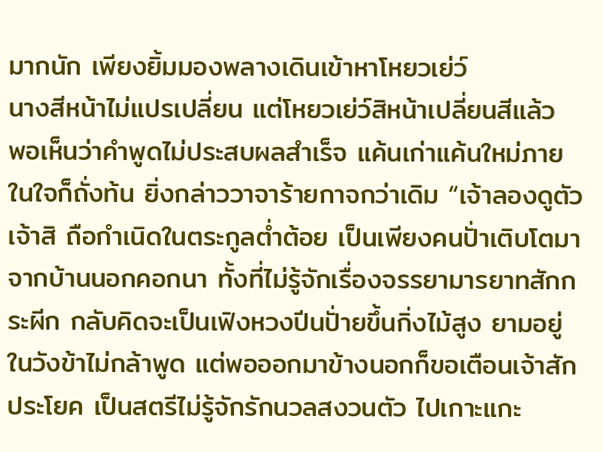มากนัก เพียงยิ้มมองพลางเดินเข้าหาโหยวเย่ว์
นางสีหน้าไม่แปรเปลี่ยน แต่โหยวเย่ว์สิหน้าเปลี่ยนสีแล้ว
พอเห็นว่าคำพูดไม่ประสบผลสำเร็จ แค้นเก่าแค้นใหม่ภายในใจก็ถั่งท้น ยิ่งกล่าววาจาร้ายกาจกว่าเดิม “เจ้าลองดูตัวเจ้าสิ ถือกำเนิดในตระกูลต่ำต้อย เป็นเพียงคนปั่าเติบโตมาจากบ้านนอกคอกนา ทั้งที่ไม่รู้จักเรื่องจรรยามารยาทสักกระผีก กลับคิดจะเป็นเฟิงหวงปีนปั่ายขึ้นกิ่งไม้สูง ยามอยู่ในวังข้าไม่กล้าพูด แต่พอออกมาข้างนอกก็ขอเตือนเจ้าสักประโยค เป็นสตรีไม่รู้จักรักนวลสงวนตัว ไปเกาะแกะ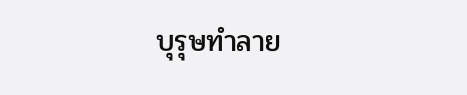บุรุษทำลาย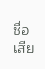ชื่อเสีย